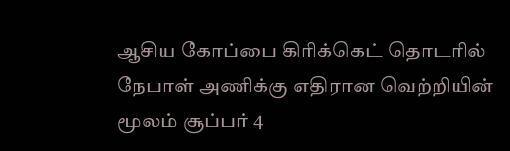ஆசிய கோப்பை கிரிக்கெட் தொடரில் நேபாள் அணிக்கு எதிரான வெற்றியின் மூலம் சூப்பர் 4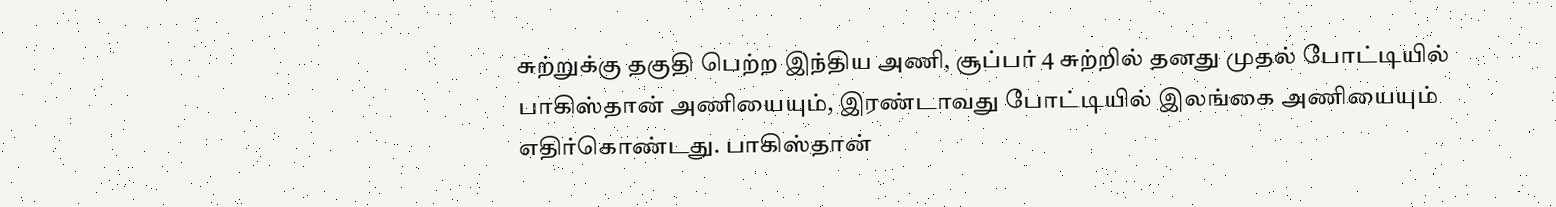சுற்றுக்கு தகுதி பெற்ற இந்திய அணி, சூப்பர் 4 சுற்றில் தனது முதல் போட்டியில் பாகிஸ்தான் அணியையும், இரண்டாவது போட்டியில் இலங்கை அணியையும் எதிர்கொண்டது. பாகிஸ்தான்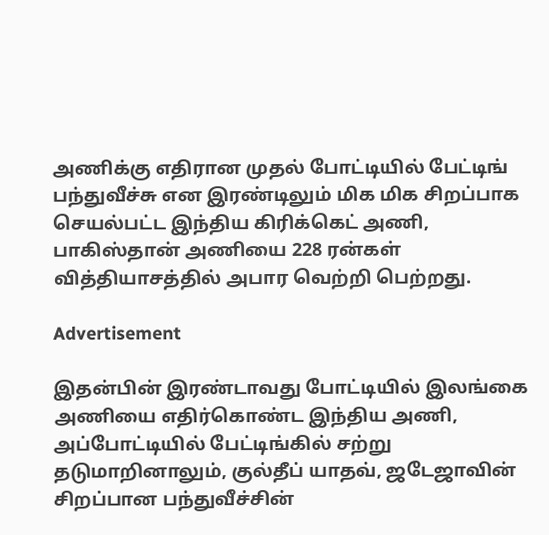அணிக்கு எதிரான முதல் போட்டியில் பேட்டிங் பந்துவீச்சு என இரண்டிலும் மிக மிக சிறப்பாக செயல்பட்ட இந்திய கிரிக்கெட் அணி, பாகிஸ்தான் அணியை 228 ரன்கள் வித்தியாசத்தில் அபார வெற்றி பெற்றது.

Advertisement

இதன்பின் இரண்டாவது போட்டியில் இலங்கை அணியை எதிர்கொண்ட இந்திய அணி, அப்போட்டியில் பேட்டிங்கில் சற்று தடுமாறினாலும், குல்தீப் யாதவ், ஜடேஜாவின் சிறப்பான பந்துவீச்சின்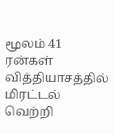மூலம் 41 ரன்கள் வித்தியாசத்தில் மிரட்டல் வெற்றி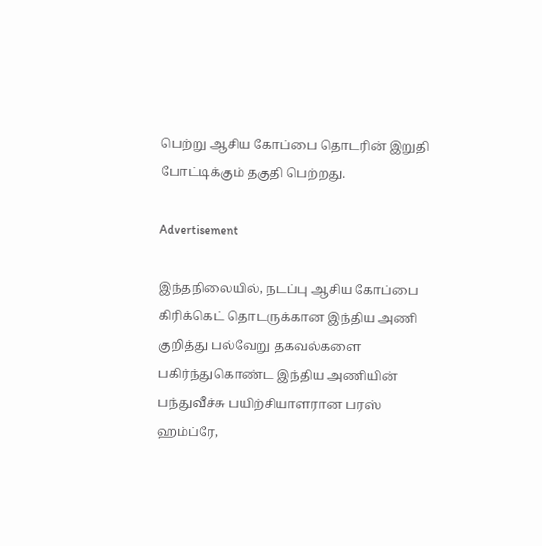பெற்று ஆசிய கோப்பை தொடரின் இறுதி போட்டிக்கும் தகுதி பெற்றது.

Advertisement

இந்தநிலையில், நடப்பு ஆசிய கோப்பை கிரிக்கெட் தொடருக்கான இந்திய அணி குறித்து பல்வேறு தகவல்களை பகிர்ந்துகொண்ட இந்திய அணியின் பந்துவீச்சு பயிற்சியாளரான பரஸ் ஹம்ப்ரே,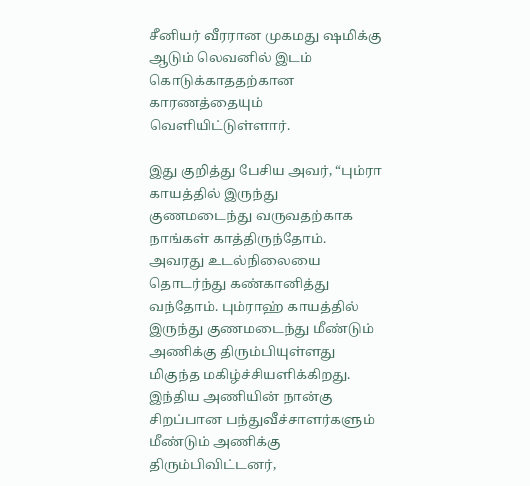சீனியர் வீரரான முகமது ஷமிக்கு ஆடும் லெவனில் இடம் கொடுக்காததற்கான காரணத்தையும் வெளியிட்டுள்ளார்.

இது குறித்து பேசிய அவர், “பும்ரா காயத்தில் இருந்து குணமடைந்து வருவதற்காக நாங்கள் காத்திருந்தோம். அவரது உடல்நிலையை தொடர்ந்து கண்கானித்து வந்தோம். பும்ராஹ் காயத்தில் இருந்து குணமடைந்து மீண்டும் அணிக்கு திரும்பியுள்ளது மிகுந்த மகிழ்ச்சியளிக்கிறது. இந்திய அணியின் நான்கு சிறப்பான பந்துவீச்சாளர்களும் மீண்டும் அணிக்கு திரும்பிவிட்டனர்,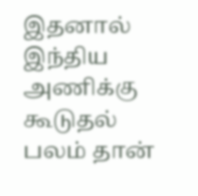இதனால் இந்திய அணிக்கு கூடுதல் பலம் தான்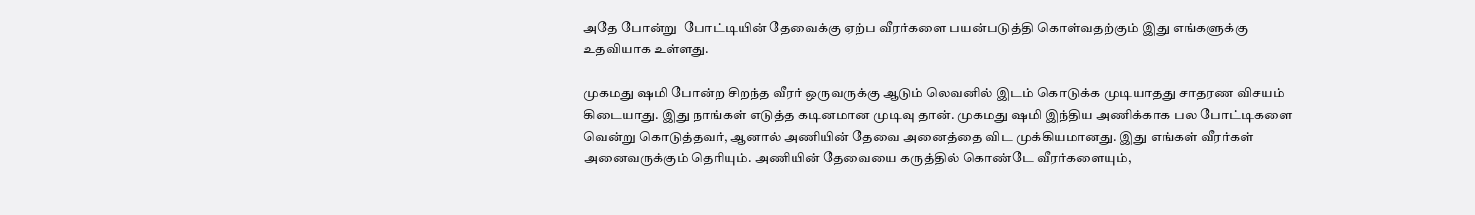அதே போன்று  போட்டியின் தேவைக்கு ஏற்ப வீரர்களை பயன்படுத்தி கொள்வதற்கும் இது எங்களுக்கு உதவியாக உள்ளது.

முகமது ஷமி போன்ற சிறந்த வீரர் ஒருவருக்கு ஆடும் லெவனில் இடம் கொடுக்க முடியாதது சாதரண விசயம் கிடையாது. இது நாங்கள் எடுத்த கடினமான முடிவு தான். முகமது ஷமி இந்திய அணிக்காக பல போட்டிகளை வென்று கொடுத்தவர், ஆனால் அணியின் தேவை அனைத்தை விட முக்கியமானது. இது எங்கள் வீரர்கள் அனைவருக்கும் தெரியும். அணியின் தேவையை கருத்தில் கொண்டே வீரர்களையும்,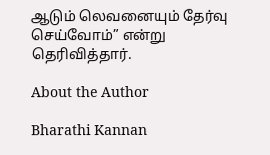ஆடும் லெவனையும் தேர்வு செய்வோம்” என்று தெரிவித்தார்.

About the Author

Bharathi Kannan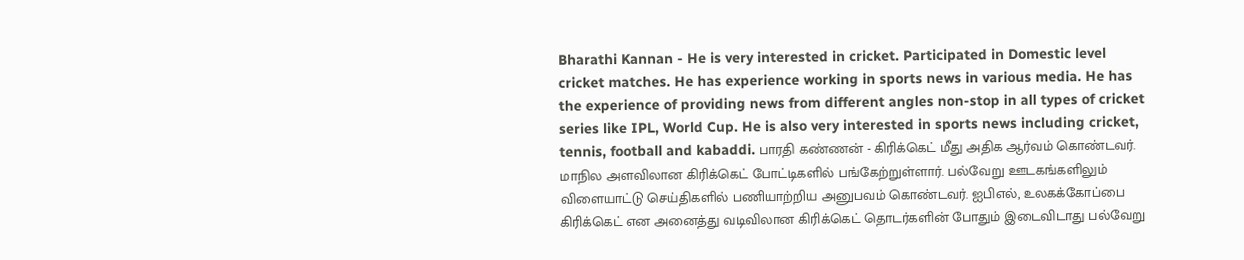Bharathi Kannan - He is very interested in cricket. Participated in Domestic level cricket matches. He has experience working in sports news in various media. He has the experience of providing news from different angles non-stop in all types of cricket series like IPL, World Cup. He is also very interested in sports news including cricket, tennis, football and kabaddi. பாரதி கண்ணன் - கிரிக்கெட் மீது அதிக ஆர்வம் கொண்டவர். மாநில அளவிலான கிரிக்கெட் போட்டிகளில் பங்கேற்றுள்ளார். பல்வேறு ஊடகங்களிலும் விளையாட்டு செய்திகளில் பணியாற்றிய அனுபவம் கொண்டவர். ஐபிஎல், உலகக்கோப்பை கிரிக்கெட் என அனைத்து வடிவிலான கிரிக்கெட் தொடர்களின் போதும் இடைவிடாது பல்வேறு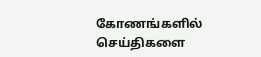கோணங்களில் செய்திகளை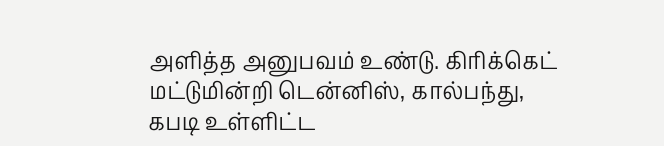அளித்த அனுபவம் உண்டு. கிரிக்கெட் மட்டுமின்றி டென்னிஸ், கால்பந்து, கபடி உள்ளிட்ட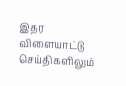இதர விளையாட்டு செய்திகளிலும்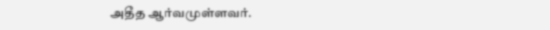அதீத ஆர்வமுள்ளவர்.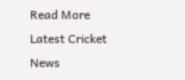Read More
Latest Cricket News